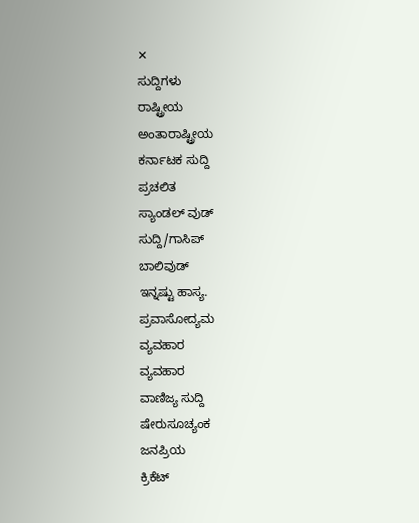✕
ಸುದ್ದಿಗಳು
ರಾಷ್ಟ್ರೀಯ
ಅಂತಾರಾಷ್ಟ್ರೀಯ
ಕರ್ನಾಟಕ ಸುದ್ದಿ
ಪ್ರಚಲಿತ
ಸ್ಯಾಂಡಲ್ ವುಡ್
ಸುದ್ದಿ/ಗಾಸಿಪ್
ಬಾಲಿವುಡ್
ಇನ್ನಷ್ಟು ಹಾಸ್ಯ.
ಪ್ರವಾಸೋದ್ಯಮ
ವ್ಯವಹಾರ
ವ್ಯವಹಾರ
ವಾಣಿಜ್ಯ ಸುದ್ದಿ
ಷೇರುಸೂಚ್ಯಂಕ
ಜನಪ್ರಿಯ
ಕ್ರಿಕೆಟ್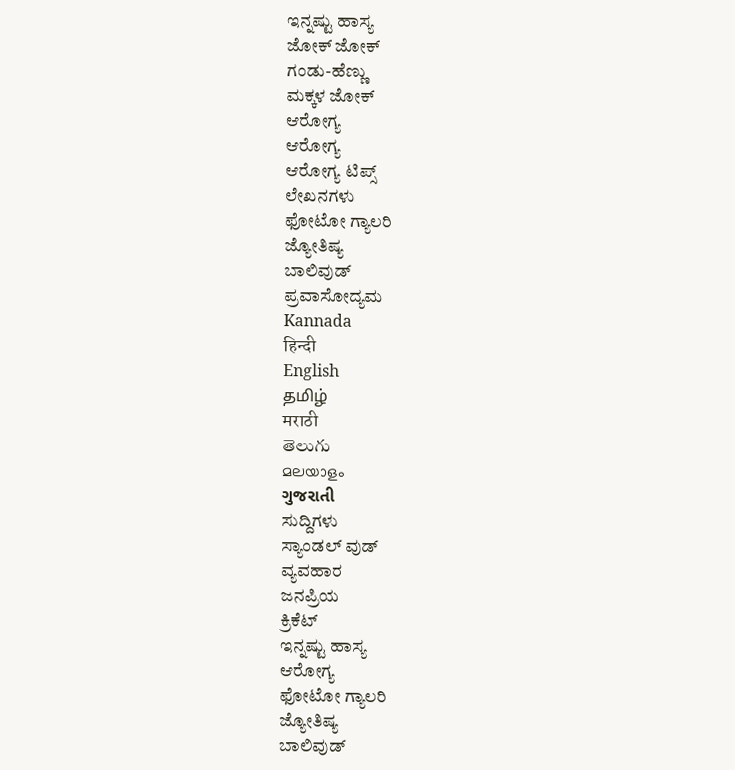ಇನ್ನಷ್ಟು ಹಾಸ್ಯ
ಜೋಕ್ ಜೋಕ್
ಗಂಡು-ಹೆಣ್ಣು
ಮಕ್ಕಳ ಜೋಕ್
ಆರೋಗ್ಯ
ಆರೋಗ್ಯ
ಆರೋಗ್ಯ ಟಿಪ್ಸ್
ಲೇಖನಗಳು
ಫೋಟೋ ಗ್ಯಾಲರಿ
ಜ್ಯೋತಿಷ್ಯ
ಬಾಲಿವುಡ್
ಪ್ರವಾಸೋದ್ಯಮ
Kannada
हिन्दी
English
தமிழ்
मराठी
తెలుగు
മലയാളം
ગુજરાતી
ಸುದ್ದಿಗಳು
ಸ್ಯಾಂಡಲ್ ವುಡ್
ವ್ಯವಹಾರ
ಜನಪ್ರಿಯ
ಕ್ರಿಕೆಟ್
ಇನ್ನಷ್ಟು ಹಾಸ್ಯ
ಆರೋಗ್ಯ
ಫೋಟೋ ಗ್ಯಾಲರಿ
ಜ್ಯೋತಿಷ್ಯ
ಬಾಲಿವುಡ್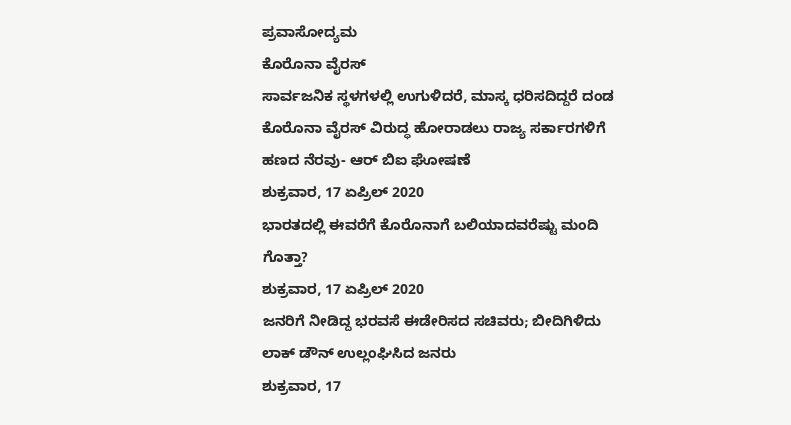ಪ್ರವಾಸೋದ್ಯಮ
ಕೊರೊನಾ ವೈರಸ್
ಸಾರ್ವಜನಿಕ ಸ್ಥಳಗಳಲ್ಲಿ ಉಗುಳಿದರೆ, ಮಾಸ್ಕ ಧರಿಸದಿದ್ದರೆ ದಂಡ
ಕೊರೊನಾ ವೈರಸ್ ವಿರುದ್ಧ ಹೋರಾಡಲು ರಾಜ್ಯ ಸರ್ಕಾರಗಳಿಗೆ ಹಣದ ನೆರವು- ಆರ್ ಬಿಐ ಘೋಷಣೆ
ಶುಕ್ರವಾರ, 17 ಏಪ್ರಿಲ್ 2020
ಭಾರತದಲ್ಲಿ ಈವರೆಗೆ ಕೊರೊನಾಗೆ ಬಲಿಯಾದವರೆಷ್ಟು ಮಂದಿ ಗೊತ್ತಾ?
ಶುಕ್ರವಾರ, 17 ಏಪ್ರಿಲ್ 2020
ಜನರಿಗೆ ನೀಡಿದ್ದ ಭರವಸೆ ಈಡೇರಿಸದ ಸಚಿವರು; ಬೀದಿಗಿಳಿದು ಲಾಕ್ ಡೌನ್ ಉಲ್ಲಂಘಿಸಿದ ಜನರು
ಶುಕ್ರವಾರ, 17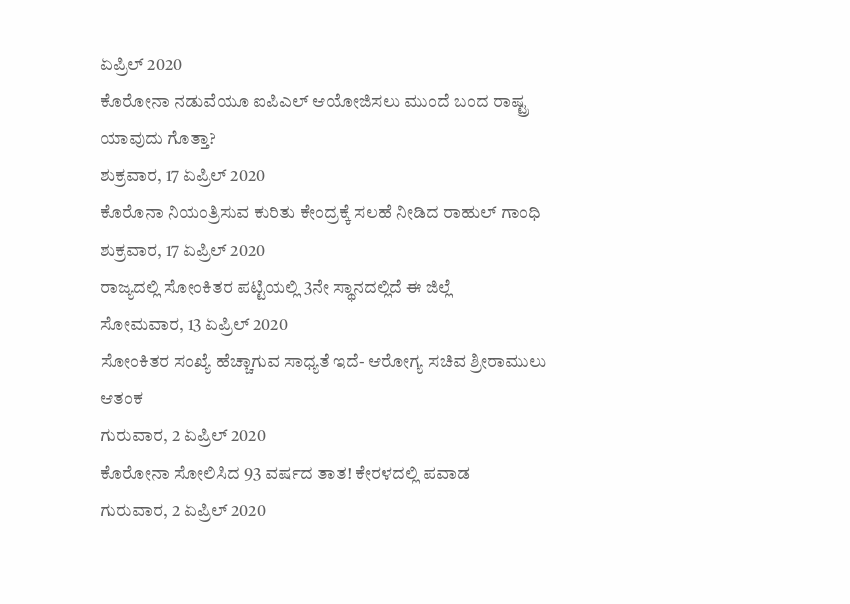ಏಪ್ರಿಲ್ 2020
ಕೊರೋನಾ ನಡುವೆಯೂ ಐಪಿಎಲ್ ಆಯೋಜಿಸಲು ಮುಂದೆ ಬಂದ ರಾಷ್ಟ್ರ ಯಾವುದು ಗೊತ್ತಾ?
ಶುಕ್ರವಾರ, 17 ಏಪ್ರಿಲ್ 2020
ಕೊರೊನಾ ನಿಯಂತ್ರಿಸುವ ಕುರಿತು ಕೇಂದ್ರಕ್ಕೆ ಸಲಹೆ ನೀಡಿದ ರಾಹುಲ್ ಗಾಂಧಿ
ಶುಕ್ರವಾರ, 17 ಏಪ್ರಿಲ್ 2020
ರಾಜ್ಯದಲ್ಲಿ ಸೋಂಕಿತರ ಪಟ್ಟಿಯಲ್ಲಿ 3ನೇ ಸ್ಥಾನದಲ್ಲಿದೆ ಈ ಜಿಲ್ಲೆ
ಸೋಮವಾರ, 13 ಏಪ್ರಿಲ್ 2020
ಸೋಂಕಿತರ ಸಂಖ್ಯೆ ಹೆಚ್ಚಾಗುವ ಸಾಧ್ಯತೆ ಇದೆ- ಆರೋಗ್ಯ ಸಚಿವ ಶ್ರೀರಾಮುಲು ಆತಂಕ
ಗುರುವಾರ, 2 ಏಪ್ರಿಲ್ 2020
ಕೊರೋನಾ ಸೋಲಿಸಿದ 93 ವರ್ಷದ ತಾತ! ಕೇರಳದಲ್ಲಿ ಪವಾಡ
ಗುರುವಾರ, 2 ಏಪ್ರಿಲ್ 2020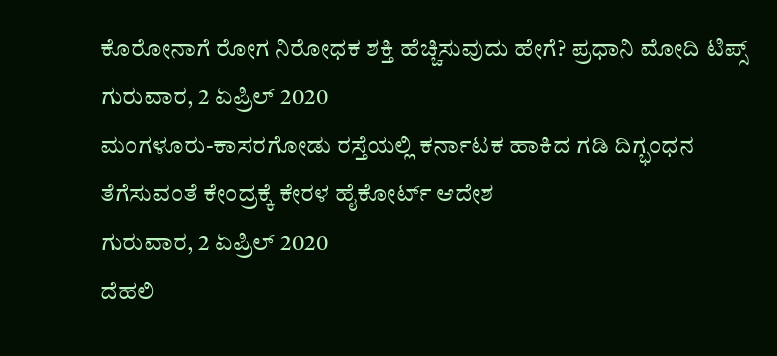ಕೊರೋನಾಗೆ ರೋಗ ನಿರೋಧಕ ಶಕ್ತಿ ಹೆಚ್ಚಿಸುವುದು ಹೇಗೆ? ಪ್ರಧಾನಿ ಮೋದಿ ಟಿಪ್ಸ್
ಗುರುವಾರ, 2 ಏಪ್ರಿಲ್ 2020
ಮಂಗಳೂರು-ಕಾಸರಗೋಡು ರಸ್ತೆಯಲ್ಲಿ ಕರ್ನಾಟಕ ಹಾಕಿದ ಗಡಿ ದಿಗ್ಭಂಧನ ತೆಗೆಸುವಂತೆ ಕೇಂದ್ರಕ್ಕೆ ಕೇರಳ ಹೈಕೋರ್ಟ್ ಆದೇಶ
ಗುರುವಾರ, 2 ಏಪ್ರಿಲ್ 2020
ದೆಹಲಿ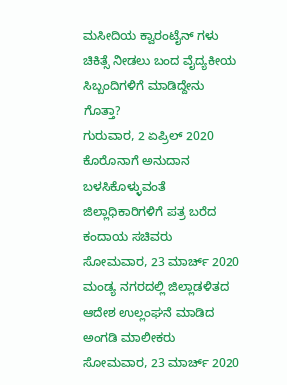ಮಸೀದಿಯ ಕ್ವಾರಂಟೈನ್ ಗಳು ಚಿಕಿತ್ಸೆ ನೀಡಲು ಬಂದ ವೈದ್ಯಕೀಯ ಸಿಬ್ಬಂದಿಗಳಿಗೆ ಮಾಡಿದ್ದೇನು ಗೊತ್ತಾ?
ಗುರುವಾರ, 2 ಏಪ್ರಿಲ್ 2020
ಕೊರೊನಾಗೆ ಅನುದಾನ ಬಳಸಿಕೊಳ್ಳುವಂತೆ ಜಿಲ್ಲಾಧಿಕಾರಿಗಳಿಗೆ ಪತ್ರ ಬರೆದ ಕಂದಾಯ ಸಚಿವರು
ಸೋಮವಾರ, 23 ಮಾರ್ಚ್ 2020
ಮಂಡ್ಯ ನಗರದಲ್ಲಿ ಜಿಲ್ಲಾಡಳಿತದ ಆದೇಶ ಉಲ್ಲಂಘನೆ ಮಾಡಿದ ಅಂಗಡಿ ಮಾಲೀಕರು
ಸೋಮವಾರ, 23 ಮಾರ್ಚ್ 2020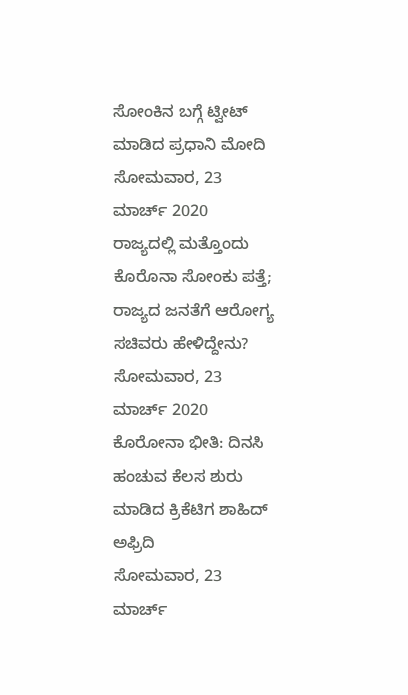ಸೋಂಕಿನ ಬಗ್ಗೆ ಟ್ವೀಟ್ ಮಾಡಿದ ಪ್ರಧಾನಿ ಮೋದಿ
ಸೋಮವಾರ, 23 ಮಾರ್ಚ್ 2020
ರಾಜ್ಯದಲ್ಲಿ ಮತ್ತೊಂದು ಕೊರೊನಾ ಸೋಂಕು ಪತ್ತೆ; ರಾಜ್ಯದ ಜನತೆಗೆ ಆರೋಗ್ಯ ಸಚಿವರು ಹೇಳಿದ್ದೇನು?
ಸೋಮವಾರ, 23 ಮಾರ್ಚ್ 2020
ಕೊರೋನಾ ಭೀತಿ: ದಿನಸಿ ಹಂಚುವ ಕೆಲಸ ಶುರು ಮಾಡಿದ ಕ್ರಿಕೆಟಿಗ ಶಾಹಿದ್ ಅಫ್ರಿದಿ
ಸೋಮವಾರ, 23 ಮಾರ್ಚ್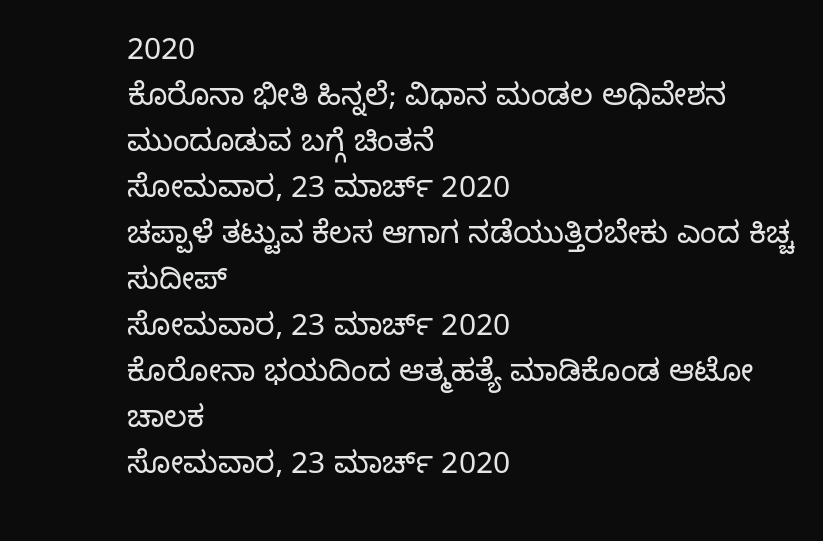2020
ಕೊರೊನಾ ಭೀತಿ ಹಿನ್ನಲೆ; ವಿಧಾನ ಮಂಡಲ ಅಧಿವೇಶನ ಮುಂದೂಡುವ ಬಗ್ಗೆ ಚಿಂತನೆ
ಸೋಮವಾರ, 23 ಮಾರ್ಚ್ 2020
ಚಪ್ಪಾಳೆ ತಟ್ಟುವ ಕೆಲಸ ಆಗಾಗ ನಡೆಯುತ್ತಿರಬೇಕು ಎಂದ ಕಿಚ್ಚ ಸುದೀಪ್
ಸೋಮವಾರ, 23 ಮಾರ್ಚ್ 2020
ಕೊರೋನಾ ಭಯದಿಂದ ಆತ್ಮಹತ್ಯೆ ಮಾಡಿಕೊಂಡ ಆಟೋ ಚಾಲಕ
ಸೋಮವಾರ, 23 ಮಾರ್ಚ್ 2020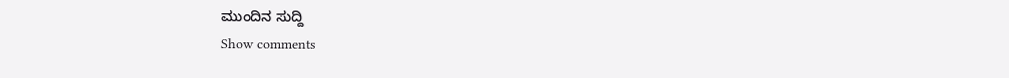ಮುಂದಿನ ಸುದ್ದಿ
Show comments